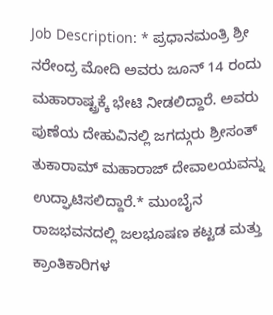Job Description: * ಪ್ರಧಾನಮಂತ್ರಿ ಶ್ರೀ ನರೇಂದ್ರ ಮೋದಿ ಅವರು ಜೂನ್ 14 ರಂದು ಮಹಾರಾಷ್ಟ್ರಕ್ಕೆ ಭೇಟಿ ನೀಡಲಿದ್ದಾರೆ. ಅವರು ಪುಣೆಯ ದೇಹುವಿನಲ್ಲಿ ಜಗದ್ಗುರು ಶ್ರೀಸಂತ್ ತುಕಾರಾಮ್ ಮಹಾರಾಜ್ ದೇವಾಲಯವನ್ನು ಉದ್ಘಾಟಿಸಲಿದ್ದಾರೆ.* ಮುಂಬೈನ ರಾಜಭವನದಲ್ಲಿ ಜಲಭೂಷಣ ಕಟ್ಟಡ ಮತ್ತು ಕ್ರಾಂತಿಕಾರಿಗಳ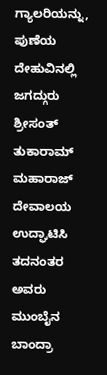ಗ್ಯಾಲರಿಯನ್ನು, ಪುಣೆಯ ದೇಹುವಿನಲ್ಲಿ ಜಗದ್ಗುರು ಶ್ರೀಸಂತ್ ತುಕಾರಾಮ್ ಮಹಾರಾಜ್ ದೇವಾಲಯ ಉದ್ಘಾಟಿಸಿ ತದನಂತರ ಅವರು ಮುಂಬೈನ ಬಾಂದ್ರಾ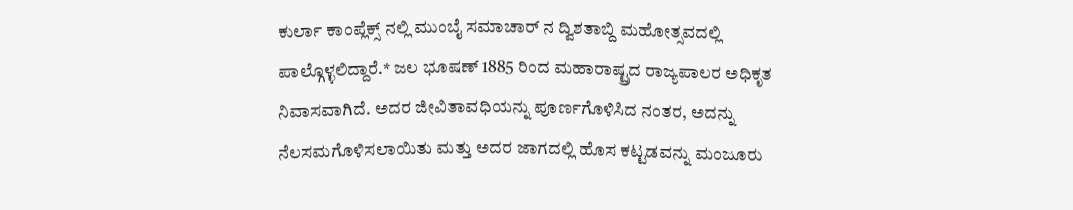ಕುರ್ಲಾ ಕಾಂಪ್ಲೆಕ್ಸ್ ನಲ್ಲಿ ಮುಂಬೈ ಸಮಾಚಾರ್ ನ ದ್ವಿಶತಾಬ್ದಿ ಮಹೋತ್ಸವದಲ್ಲಿ ಪಾಲ್ಗೊಳ್ಳಲಿದ್ದಾರೆ.* ಜಲ ಭೂಷಣ್ 1885 ರಿಂದ ಮಹಾರಾಷ್ಟ್ರದ ರಾಜ್ಯಪಾಲರ ಅಧಿಕೃತ ನಿವಾಸವಾಗಿದೆ. ಅದರ ಜೀವಿತಾವಧಿಯನ್ನು ಪೂರ್ಣಗೊಳಿಸಿದ ನಂತರ, ಅದನ್ನು ನೆಲಸಮಗೊಳಿಸಲಾಯಿತು ಮತ್ತು ಅದರ ಜಾಗದಲ್ಲಿ ಹೊಸ ಕಟ್ಟಡವನ್ನು ಮಂಜೂರು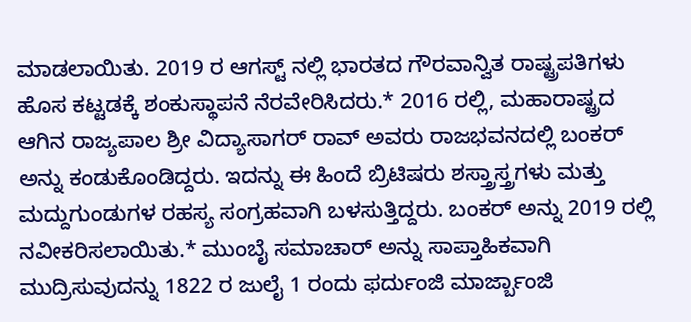ಮಾಡಲಾಯಿತು. 2019 ರ ಆಗಸ್ಟ್ ನಲ್ಲಿ ಭಾರತದ ಗೌರವಾನ್ವಿತ ರಾಷ್ಟ್ರಪತಿಗಳು ಹೊಸ ಕಟ್ಟಡಕ್ಕೆ ಶಂಕುಸ್ಥಾಪನೆ ನೆರವೇರಿಸಿದರು.* 2016 ರಲ್ಲಿ, ಮಹಾರಾಷ್ಟ್ರದ ಆಗಿನ ರಾಜ್ಯಪಾಲ ಶ್ರೀ ವಿದ್ಯಾಸಾಗರ್ ರಾವ್ ಅವರು ರಾಜಭವನದಲ್ಲಿ ಬಂಕರ್ ಅನ್ನು ಕಂಡುಕೊಂಡಿದ್ದರು. ಇದನ್ನು ಈ ಹಿಂದೆ ಬ್ರಿಟಿಷರು ಶಸ್ತ್ರಾಸ್ತ್ರಗಳು ಮತ್ತು ಮದ್ದುಗುಂಡುಗಳ ರಹಸ್ಯ ಸಂಗ್ರಹವಾಗಿ ಬಳಸುತ್ತಿದ್ದರು. ಬಂಕರ್ ಅನ್ನು 2019 ರಲ್ಲಿ ನವೀಕರಿಸಲಾಯಿತು.* ಮುಂಬೈ ಸಮಾಚಾರ್ ಅನ್ನು ಸಾಪ್ತಾಹಿಕವಾಗಿ ಮುದ್ರಿಸುವುದನ್ನು 1822 ರ ಜುಲೈ 1 ರಂದು ಫರ್ದುಂಜಿ ಮಾರ್ಜ್ಬಾಂಜಿ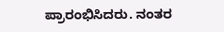ಪ್ರಾರಂಭಿಸಿದರು. ನಂತರ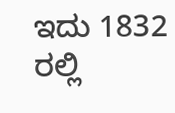ಇದು 1832 ರಲ್ಲಿ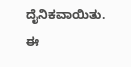ದೈನಿಕವಾಯಿತು. ಈ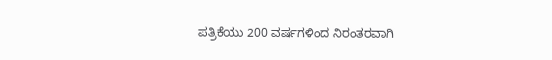ಪತ್ರಿಕೆಯು 200 ವರ್ಷಗಳಿಂದ ನಿರಂತರವಾಗಿ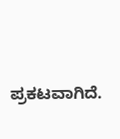ಪ್ರಕಟವಾಗಿದೆ.